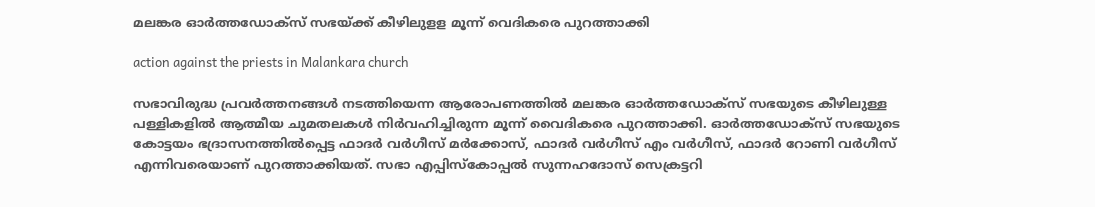മലങ്കര ഓർത്തഡോക്സ് സഭയ്ക്ക് കീഴിലുളള മൂന്ന് വെദികരെ പുറത്താക്കി

action against the priests in Malankara church

സഭാവിരുദ്ധ പ്രവർത്തനങ്ങൾ നടത്തിയെന്ന ആരോപണത്തിൽ മലങ്കര ഓർത്തഡോക്സ് സഭയുടെ കീഴിലുള്ള പള്ളികളിൽ ആത്മീയ ചുമതലകള്‍ നിര്‍വഹിച്ചിരുന്ന മൂന്ന് വൈദികരെ പുറത്താക്കി. ഓര്‍ത്തഡോക്‌സ് സഭയുടെ കോട്ടയം ഭദ്രാസനത്തില്‍പ്പെട്ട ഫാദർ വർഗീസ് മർക്കോസ്, ഫാദർ വർഗീസ് എം വർഗീസ്, ഫാദർ റോണി വർഗീസ് എന്നിവരെയാണ് പുറത്താക്കിയത്. സഭാ എപ്പിസ്‌കോപ്പല്‍ സുന്നഹദോസ് സെക്രട്ടറി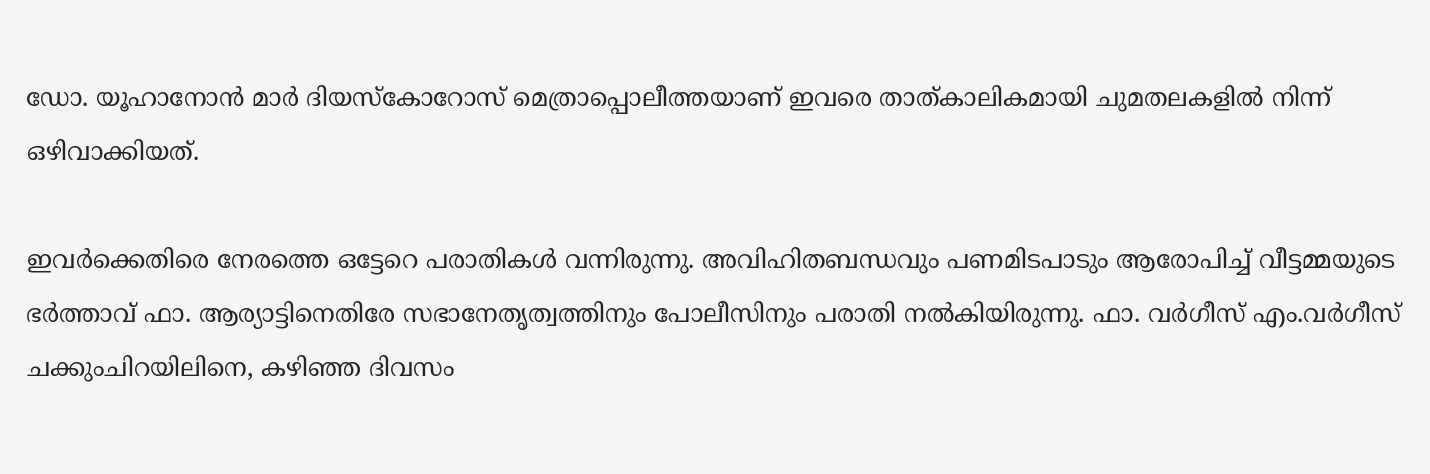ഡോ. യൂഹാനോന്‍ മാര്‍ ദിയസ്‌കോറോസ് മെത്രാപ്പൊലീത്തയാണ് ഇവരെ താത്കാലികമായി ചുമതലകളില്‍ നിന്ന് ഒഴിവാക്കിയത്.

ഇവർക്കെതിരെ നേരത്തെ ഒട്ടേറെ പരാതികൾ വന്നിരുന്നു. അവിഹിതബന്ധവും പണമിടപാടും ആരോപിച്ച് വീട്ടമ്മയുടെ ഭര്‍ത്താവ് ഫാ. ആര്യാട്ടിനെതിരേ സഭാനേതൃത്വത്തിനും പോലീസിനും പരാതി നല്‍കിയിരുന്നു. ഫാ. വര്‍ഗീസ് എം.വര്‍ഗീസ് ചക്കുംചിറയിലിനെ, കഴിഞ്ഞ ദിവസം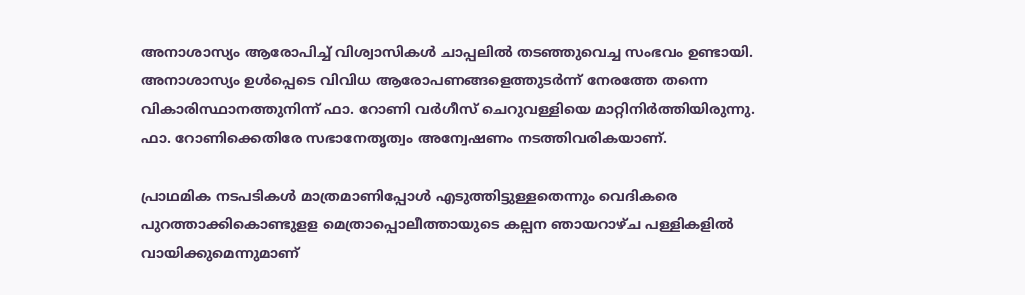അനാശാസ്യം ആരോപിച്ച് വിശ്വാസികള്‍ ചാപ്പലില്‍ തടഞ്ഞുവെച്ച സംഭവം ഉണ്ടായി. അനാശാസ്യം ഉള്‍പ്പെടെ വിവിധ ആരോപണങ്ങളെത്തുടര്‍ന്ന് നേരത്തേ തന്നെ വികാരിസ്ഥാനത്തുനിന്ന് ഫാ. റോണി വര്‍ഗീസ് ചെറുവള്ളിയെ മാറ്റിനിർത്തിയിരുന്നു. ഫാ. റോണിക്കെതിരേ സഭാനേതൃത്വം അന്വേഷണം നടത്തിവരികയാണ്.

പ്രാഥമിക നടപടികൾ മാത്രമാണിപ്പോള്‍ എടുത്തിട്ടുള്ളതെന്നും വെദികരെ പുറത്താക്കികൊണ്ടുളള മെത്രാപ്പൊലീത്തായുടെ കല്പന ഞായറാഴ്ച പള്ളികളില്‍ വായിക്കുമെന്നുമാണ്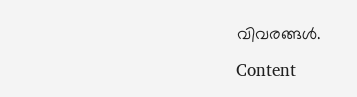വിവരങ്ങൾ.

Content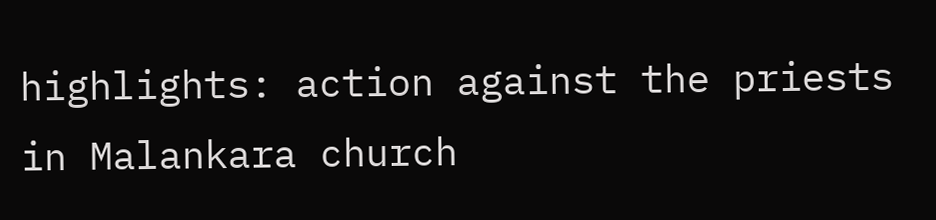highlights: action against the priests in Malankara church